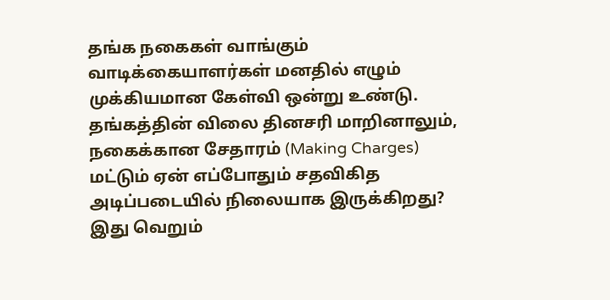தங்க நகைகள் வாங்கும் வாடிக்கையாளர்கள் மனதில் எழும் முக்கியமான கேள்வி ஒன்று உண்டு. தங்கத்தின் விலை தினசரி மாறினாலும், நகைக்கான சேதாரம் (Making Charges) மட்டும் ஏன் எப்போதும் சதவிகித அடிப்படையில் நிலையாக இருக்கிறது? இது வெறும்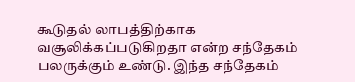கூடுதல் லாபத்திற்காக வசூலிக்கப்படுகிறதா என்ற சந்தேகம் பலருக்கும் உண்டு. இந்த சந்தேகம்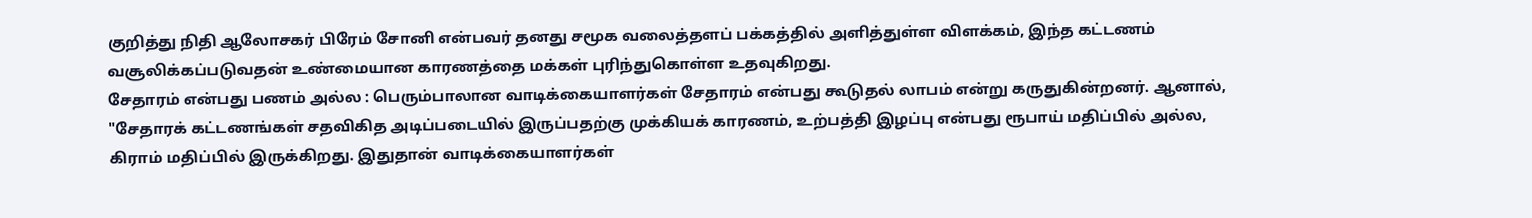குறித்து நிதி ஆலோசகர் பிரேம் சோனி என்பவர் தனது சமூக வலைத்தளப் பக்கத்தில் அளித்துள்ள விளக்கம், இந்த கட்டணம் வசூலிக்கப்படுவதன் உண்மையான காரணத்தை மக்கள் புரிந்துகொள்ள உதவுகிறது.
சேதாரம் என்பது பணம் அல்ல : பெரும்பாலான வாடிக்கையாளர்கள் சேதாரம் என்பது கூடுதல் லாபம் என்று கருதுகின்றனர். ஆனால், "சேதாரக் கட்டணங்கள் சதவிகித அடிப்படையில் இருப்பதற்கு முக்கியக் காரணம், உற்பத்தி இழப்பு என்பது ரூபாய் மதிப்பில் அல்ல, கிராம் மதிப்பில் இருக்கிறது. இதுதான் வாடிக்கையாளர்கள்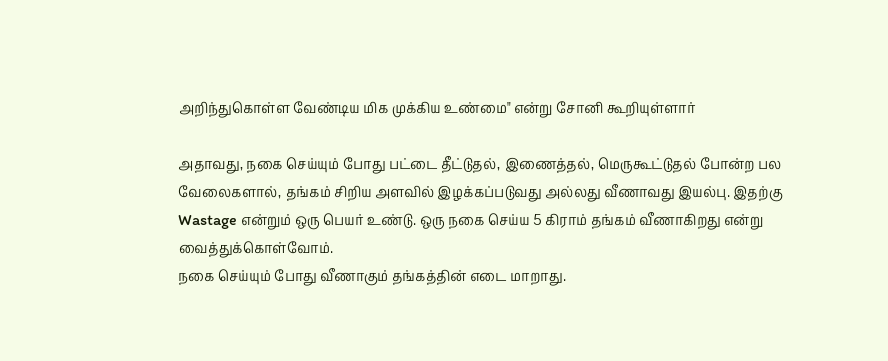அறிந்துகொள்ள வேண்டிய மிக முக்கிய உண்மை" என்று சோனி கூறியுள்ளார்

அதாவது, நகை செய்யும் போது பட்டை தீட்டுதல், இணைத்தல், மெருகூட்டுதல் போன்ற பல வேலைகளால், தங்கம் சிறிய அளவில் இழக்கப்படுவது அல்லது வீணாவது இயல்பு. இதற்கு Wastage என்றும் ஒரு பெயர் உண்டு. ஒரு நகை செய்ய 5 கிராம் தங்கம் வீணாகிறது என்று வைத்துக்கொள்வோம்.
நகை செய்யும் போது வீணாகும் தங்கத்தின் எடை மாறாது.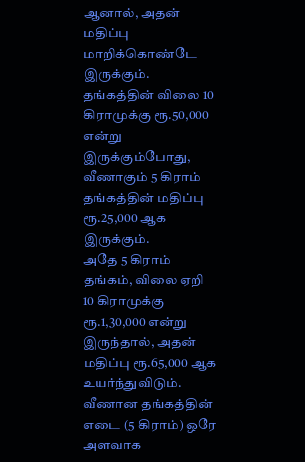ஆனால், அதன் மதிப்பு மாறிக்கொண்டே இருக்கும். தங்கத்தின் விலை 10 கிராமுக்கு ரூ.50,000 என்று இருக்கும்போது, வீணாகும் 5 கிராம் தங்கத்தின் மதிப்பு ரூ.25,000 ஆக இருக்கும்.
அதே 5 கிராம் தங்கம், விலை ஏறி 10 கிராமுக்கு ரூ.1,30,000 என்று இருந்தால், அதன் மதிப்பு ரூ.65,000 ஆக உயர்ந்துவிடும். வீணான தங்கத்தின் எடை (5 கிராம்) ஒரே அளவாக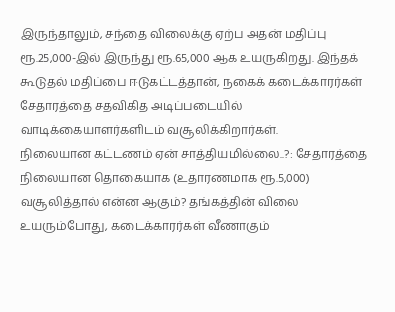இருந்தாலும், சந்தை விலைக்கு ஏற்ப அதன் மதிப்பு ரூ.25,000-இல் இருந்து ரூ.65,000 ஆக உயருகிறது. இந்தக் கூடுதல் மதிப்பை ஈடுகட்டத்தான், நகைக் கடைக்காரர்கள் சேதாரத்தை சதவிகித அடிப்படையில் வாடிக்கையாளர்களிடம் வசூலிக்கிறார்கள்.
நிலையான கட்டணம் ஏன் சாத்தியமில்லை..?: சேதாரத்தை நிலையான தொகையாக (உதாரணமாக ரூ.5,000) வசூலித்தால் என்ன ஆகும்? தங்கத்தின் விலை உயரும்போது, கடைக்காரர்கள் வீணாகும்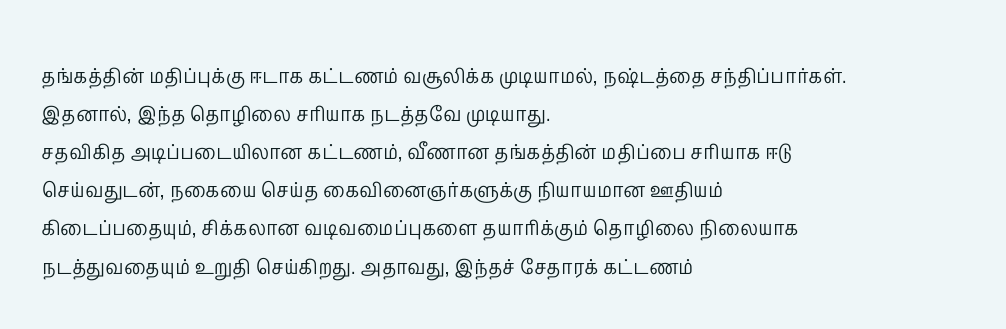தங்கத்தின் மதிப்புக்கு ஈடாக கட்டணம் வசூலிக்க முடியாமல், நஷ்டத்தை சந்திப்பார்கள். இதனால், இந்த தொழிலை சரியாக நடத்தவே முடியாது.
சதவிகித அடிப்படையிலான கட்டணம், வீணான தங்கத்தின் மதிப்பை சரியாக ஈடு செய்வதுடன், நகையை செய்த கைவினைஞர்களுக்கு நியாயமான ஊதியம் கிடைப்பதையும், சிக்கலான வடிவமைப்புகளை தயாரிக்கும் தொழிலை நிலையாக நடத்துவதையும் உறுதி செய்கிறது. அதாவது, இந்தச் சேதாரக் கட்டணம்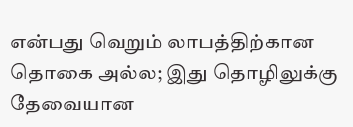என்பது வெறும் லாபத்திற்கான தொகை அல்ல; இது தொழிலுக்கு தேவையான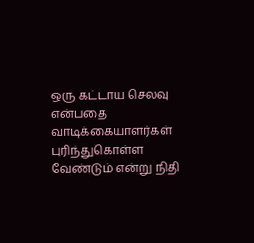ஒரு கட்டாய செலவு என்பதை வாடிக்கையாளர்கள் புரிந்துகொள்ள வேண்டும் என்று நிதி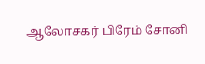ஆலோசகர் பிரேம் சோனி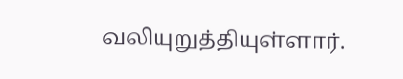வலியுறுத்தியுள்ளார்.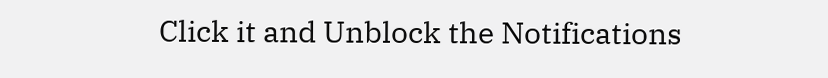Click it and Unblock the Notifications